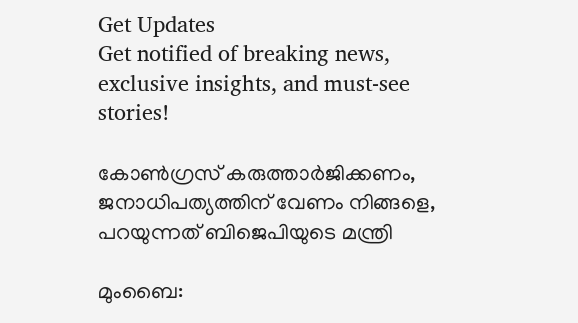Get Updates
Get notified of breaking news, exclusive insights, and must-see stories!

കോണ്‍ഗ്രസ് കരുത്താര്‍ജിക്കണം, ജനാധിപത്യത്തിന് വേണം നിങ്ങളെ, പറയുന്നത് ബിജെപിയുടെ മന്ത്രി

മുംബൈ: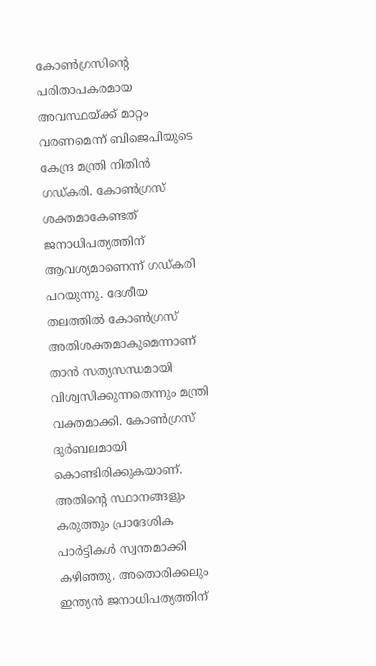കോണ്‍ഗ്രസിന്റെ പരിതാപകരമായ അവസ്ഥയ്ക്ക് മാറ്റം വരണമെന്ന് ബിജെപിയുടെ കേന്ദ്ര മന്ത്രി നിതിന്‍ ഗഡ്കരി. കോണ്‍ഗ്രസ് ശക്തമാകേണ്ടത് ജനാധിപത്യത്തിന് ആവശ്യമാണെന്ന് ഗഡ്കരി പറയുന്നു. ദേശീയ തലത്തില്‍ കോണ്‍ഗ്രസ് അതിശക്തമാകുമെന്നാണ് താന്‍ സത്യസന്ധമായി വിശ്വസിക്കുന്നതെന്നും മന്ത്രി വക്തമാക്കി. കോണ്‍ഗ്രസ് ദുര്‍ബലമായി കൊണ്ടിരിക്കുകയാണ്. അതിന്റെ സ്ഥാനങ്ങളും കരുത്തും പ്രാദേശിക പാര്‍ട്ടികള്‍ സ്വന്തമാക്കി കഴിഞ്ഞു. അതൊരിക്കലും ഇന്ത്യന്‍ ജനാധിപത്യത്തിന്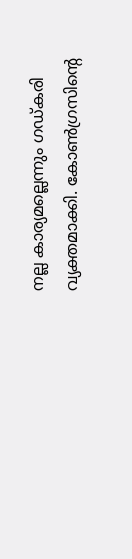നല്ല കാര്യമല്ലെന്നും ഗഡ്കരി വ്യക്തമാക്കി. കോണ്‍ഗ്രസിന്റെ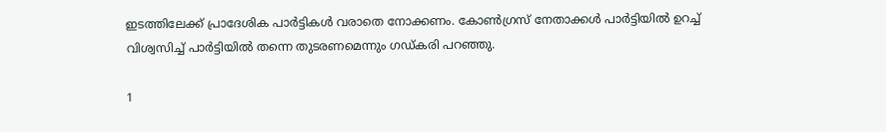ഇടത്തിലേക്ക് പ്രാദേശിക പാര്‍ട്ടികള്‍ വരാതെ നോക്കണം. കോണ്‍ഗ്രസ് നേതാക്കള്‍ പാര്‍ട്ടിയില്‍ ഉറച്ച് വിശ്വസിച്ച് പാര്‍ട്ടിയില്‍ തന്നെ തുടരണമെന്നും ഗഡ്കരി പറഞ്ഞു.

1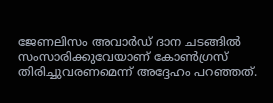ജേണലിസം അവാര്‍ഡ് ദാന ചടങ്ങില്‍ സംസാരിക്കുവേയാണ് കോണ്‍ഗ്രസ് തിരിച്ചുവരണമെന്ന് അദ്ദേഹം പറഞ്ഞത്.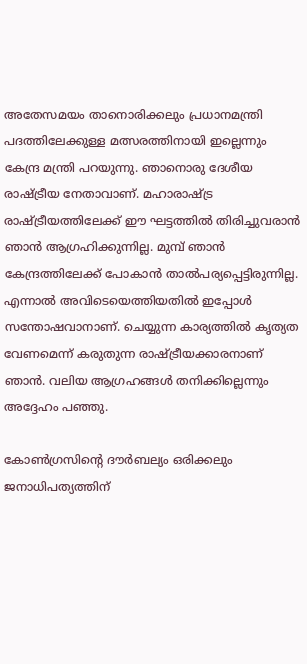അതേസമയം താനൊരിക്കലും പ്രധാനമന്ത്രി പദത്തിലേക്കുള്ള മത്സരത്തിനായി ഇല്ലെന്നും കേന്ദ്ര മന്ത്രി പറയുന്നു. ഞാനൊരു ദേശീയ രാഷ്ട്രീയ നേതാവാണ്. മഹാരാഷ്ട്ര രാഷ്ട്രീയത്തിലേക്ക് ഈ ഘട്ടത്തില്‍ തിരിച്ചുവരാന്‍ ഞാന്‍ ആഗ്രഹിക്കുന്നില്ല. മുമ്പ് ഞാന്‍ കേന്ദ്രത്തിലേക്ക് പോകാന്‍ താല്‍പര്യപ്പെട്ടിരുന്നില്ല. എന്നാല്‍ അവിടെയെത്തിയതില്‍ ഇപ്പോള്‍ സന്തോഷവാനാണ്. ചെയ്യുന്ന കാര്യത്തില്‍ കൃത്യത വേണമെന്ന് കരുതുന്ന രാഷ്ട്രീയക്കാരനാണ് ഞാന്‍. വലിയ ആഗ്രഹങ്ങള്‍ തനിക്കില്ലെന്നും അദ്ദേഹം പഞ്ഞു.

കോണ്‍ഗ്രസിന്റെ ദൗര്‍ബല്യം ഒരിക്കലും ജനാധിപത്യത്തിന്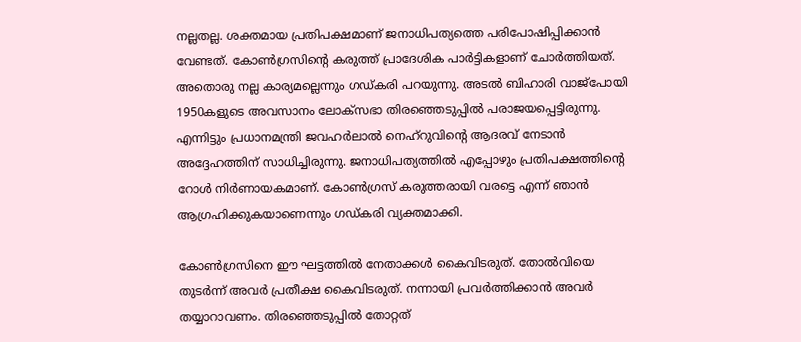നല്ലതല്ല. ശക്തമായ പ്രതിപക്ഷമാണ് ജനാധിപത്യത്തെ പരിപോഷിപ്പിക്കാന്‍ വേണ്ടത്. കോണ്‍ഗ്രസിന്റെ കരുത്ത് പ്രാദേശിക പാര്‍ട്ടികളാണ് ചോര്‍ത്തിയത്. അതൊരു നല്ല കാര്യമല്ലെന്നും ഗഡ്കരി പറയുന്നു. അടല്‍ ബിഹാരി വാജ്‌പോയി 1950കളുടെ അവസാനം ലോക്‌സഭാ തിരഞ്ഞെടുപ്പില്‍ പരാജയപ്പെട്ടിരുന്നു. എന്നിട്ടും പ്രധാനമന്ത്രി ജവഹര്‍ലാല്‍ നെഹ്‌റുവിന്റെ ആദരവ് നേടാന്‍ അദ്ദേഹത്തിന് സാധിച്ചിരുന്നു. ജനാധിപത്യത്തില്‍ എപ്പോഴും പ്രതിപക്ഷത്തിന്റെ റോള്‍ നിര്‍ണായകമാണ്. കോണ്‍ഗ്രസ് കരുത്തരായി വരട്ടെ എന്ന് ഞാന്‍ ആഗ്രഹിക്കുകയാണെന്നും ഗഡ്കരി വ്യക്തമാക്കി.

കോണ്‍ഗ്രസിനെ ഈ ഘട്ടത്തില്‍ നേതാക്കള്‍ കൈവിടരുത്. തോല്‍വിയെ തുടര്‍ന്ന് അവര്‍ പ്രതീക്ഷ കൈവിടരുത്. നന്നായി പ്രവര്‍ത്തിക്കാന്‍ അവര്‍ തയ്യാറാവണം. തിരഞ്ഞെടുപ്പില്‍ തോറ്റത്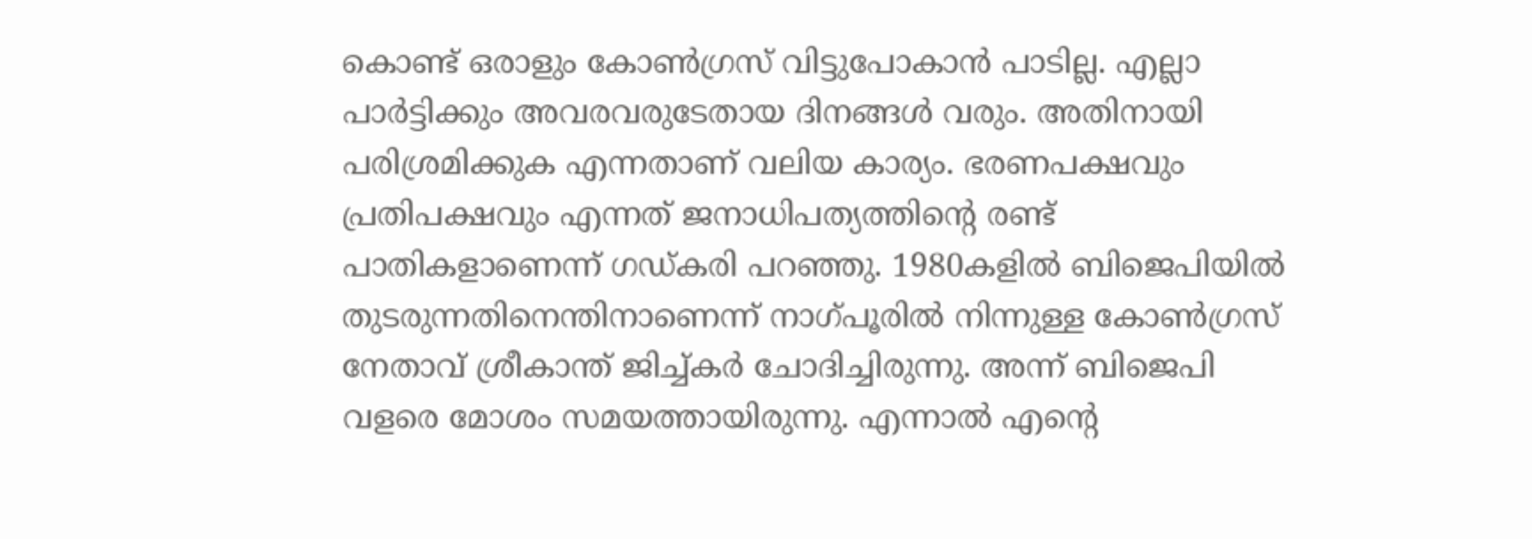കൊണ്ട് ഒരാളും കോണ്‍ഗ്രസ് വിട്ടുപോകാന്‍ പാടില്ല. എല്ലാ പാര്‍ട്ടിക്കും അവരവരുടേതായ ദിനങ്ങള്‍ വരും. അതിനായി പരിശ്രമിക്കുക എന്നതാണ് വലിയ കാര്യം. ഭരണപക്ഷവും പ്രതിപക്ഷവും എന്നത് ജനാധിപത്യത്തിന്റെ രണ്ട് പാതികളാണെന്ന് ഗഡ്കരി പറഞ്ഞു. 1980കളില്‍ ബിജെപിയില്‍ തുടരുന്നതിനെന്തിനാണെന്ന് നാഗ്പൂരില്‍ നിന്നുള്ള കോണ്‍ഗ്രസ് നേതാവ് ശ്രീകാന്ത് ജിച്ച്കര്‍ ചോദിച്ചിരുന്നു. അന്ന് ബിജെപി വളരെ മോശം സമയത്തായിരുന്നു. എന്നാല്‍ എന്റെ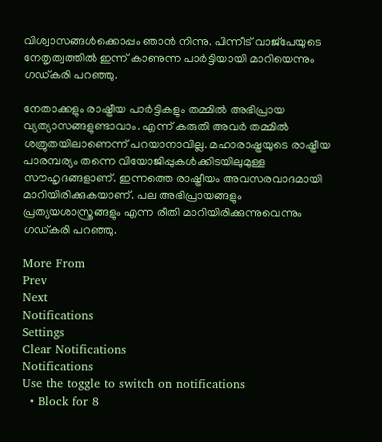വിശ്വാസങ്ങള്‍ക്കൊപ്പം ഞാന്‍ നിന്നു. പിന്നീട് വാജ്‌പേയുടെ നേതൃത്വത്തില്‍ ഇന്ന് കാണുന്ന പാര്‍ട്ടിയായി മാറിയെന്നും ഗഡ്കരി പറഞ്ഞു.

നേതാക്കളും രാഷ്ട്രീയ പാര്‍ട്ടികളും തമ്മില്‍ അഭിപ്രായ വ്യത്യാസങ്ങളുണ്ടാവാം. എന്ന് കരുതി അവര്‍ തമ്മില്‍ ശത്രുതയിലാണെന്ന് പറയാനാവില്ല. മഹാരാഷ്ട്രയുടെ രാഷ്ട്രീയ പാരമ്പര്യം തന്നെ വിയോജിപ്പുകള്‍ക്കിടയിലുമുള്ള സൗഹൃദങ്ങളാണ്. ഇന്നത്തെ രാഷ്ട്രീയം അവസരവാദമായി മാറിയിരിക്കുകയാണ്. പല അഭിപ്രായങ്ങളും പ്രത്യയശാസ്ത്രങ്ങളും എന്ന രീതി മാറിയിരിക്കുന്നുവെന്നും ഗഡ്കരി പറഞ്ഞു.

More From
Prev
Next
Notifications
Settings
Clear Notifications
Notifications
Use the toggle to switch on notifications
  • Block for 8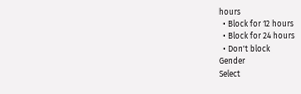hours
  • Block for 12 hours
  • Block for 24 hours
  • Don't block
Gender
Select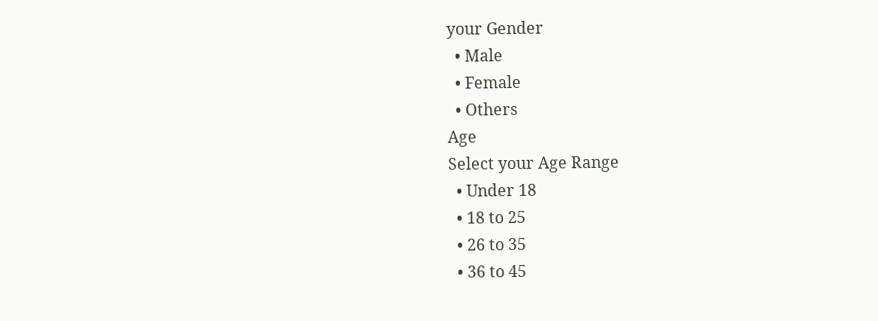your Gender
  • Male
  • Female
  • Others
Age
Select your Age Range
  • Under 18
  • 18 to 25
  • 26 to 35
  • 36 to 45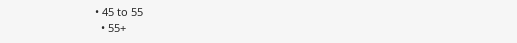• 45 to 55
  • 55+